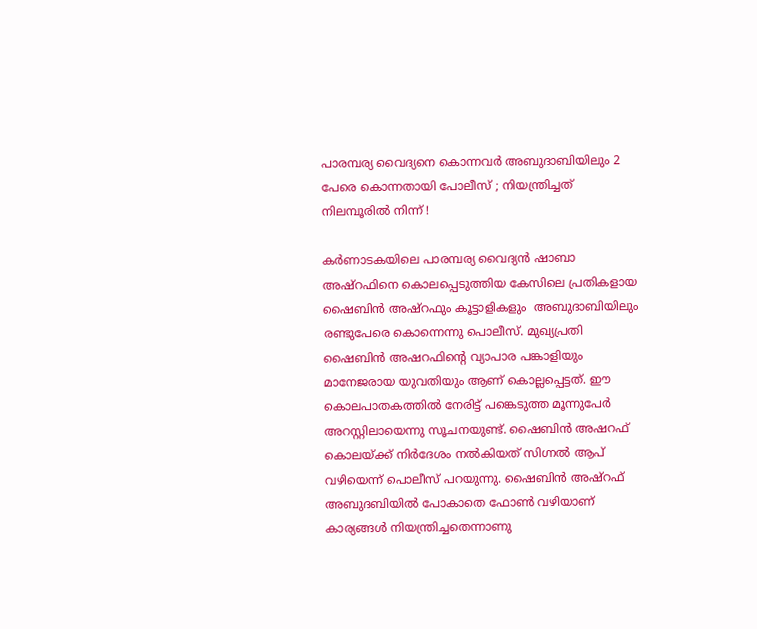പാരമ്പര്യ വൈദ്യനെ കൊന്നവർ അബുദാബിയിലും 2 പേരെ കൊന്നതായി പോലീസ് ; നിയന്ത്രിച്ചത് നിലമ്പൂരിൽ നിന്ന് !

കര്‍ണാടകയിലെ പാരമ്പര്യ വൈദ്യന്‍ ഷാബാ അഷ്റഫിനെ കൊലപ്പെടുത്തിയ കേസിലെ പ്രതികളായ ഷൈബിന്‍ അഷ്റഫും കൂട്ടാളികളും  അബുദാബിയിലും രണ്ടുപേരെ കൊന്നെന്നു പൊലീസ്. മുഖ്യപ്രതി ഷൈബിന്‍ അഷറഫിന്റെ വ്യാപാര പങ്കാളിയും മാനേജരായ യുവതിയും ആണ് കൊല്ലപ്പെട്ടത്. ഈ കൊലപാതകത്തിൽ നേരിട്ട് പങ്കെടുത്ത മൂന്നുപേര്‍ അറസ്റ്റിലായെന്നു സൂചനയുണ്ട്. ഷൈബിന്‍ അഷറഫ് കൊലയ്ക്ക് നിര്‍ദേശം നല്‍കിയത് സിഗ്നല്‍ ആപ് വഴിയെന്ന് പൊലീസ് പറയുന്നു. ഷൈബിന്‍ അഷ്‌റഫ് അബുദബിയില്‍ പോകാതെ ഫോണ്‍ വഴിയാണ് കാര്യങ്ങള്‍ നിയന്ത്രിച്ചതെന്നാണു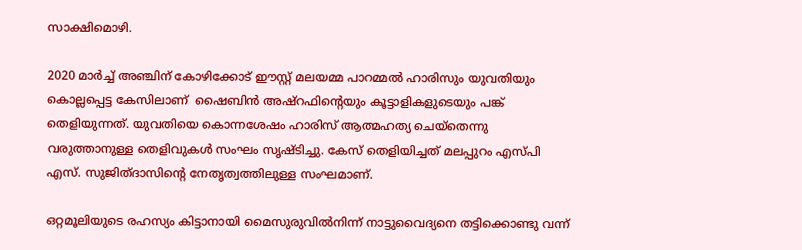സാക്ഷിമൊഴി.

2020 മാര്‍ച്ച് അഞ്ചിന് കോഴിക്കോട് ഈസ്റ്റ് മലയമ്മ പാറമ്മല്‍ ഹാരിസും യുവതിയും കൊല്ലപ്പെട്ട കേസിലാണ്  ഷൈബിന്‍ അഷ്റഫിന്റെയും കൂട്ടാളികളുടെയും പങ്ക് തെളിയുന്നത്. യുവതിയെ കൊന്നശേഷം ഹാരിസ് ആത്മഹത്യ ചെയ്തെന്നു വരുത്താനുള്ള തെളിവുകള്‍ സംഘം സൃഷ്ടിച്ചു. കേസ് തെളിയിച്ചത് മലപ്പുറം എസ്‌പി എസ്. സുജിത്ദാസിന്റെ നേതൃത്വത്തിലുള്ള സംഘമാണ്.

ഒറ്റമൂലിയുടെ രഹസ്യം കിട്ടാനായി മൈസുരുവിൽനിന്ന് നാട്ടുവൈദ്യനെ തട്ടിക്കൊണ്ടു വന്ന്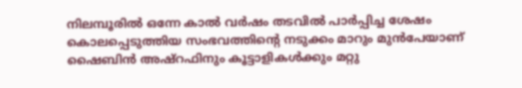നിലമ്പൂരിൽ ഒന്നേ കാൽ വർഷം തടവിൽ പാർപ്പിച്ച ശേഷം കൊലപ്പെടുത്തിയ സംഭവത്തിന്റെ നടുക്കം മാറും മുൻപേയാണ് ഷൈബിന്‍ അഷ്റഫിനും കൂട്ടാളികൾക്കും മറ്റു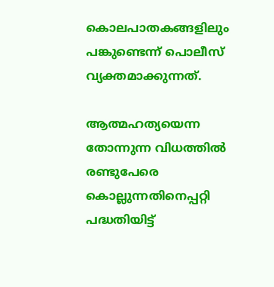കൊലപാതകങ്ങളിലും പങ്കുണ്ടെന്ന് പൊലീസ് വ്യക്തമാക്കുന്നത്.

ആത്മഹത്യയെന്ന തോന്നുന്ന വിധത്തില്‍ രണ്ടുപേരെ കൊല്ലുന്നതിനെപ്പറ്റി പദ്ധതിയിട്ട്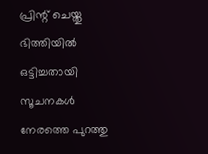പ്രിന്റ് ചെയ്തു ഭിത്തിയില്‍ ഒട്ടിച്ചതായി സൂചനകൾ നേരത്തെ പുറത്തു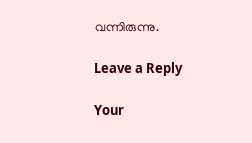വന്നിരുന്നു.

Leave a Reply

Your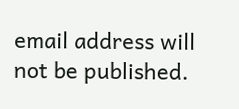email address will not be published.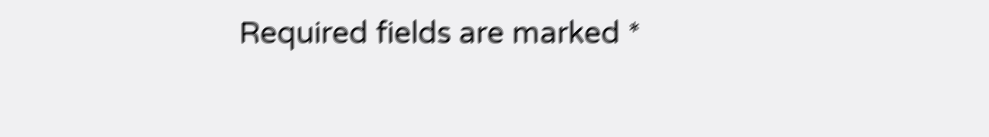Required fields are marked *